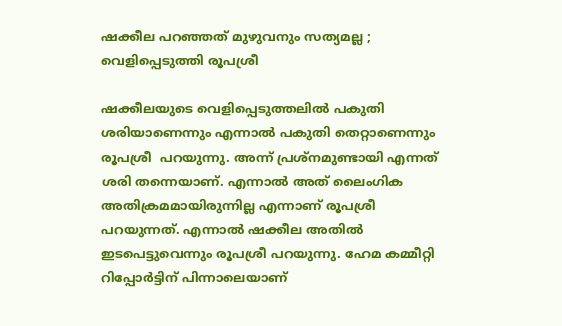ഷക്കീല പറഞ്ഞത് മുഴുവനും സത്യമല്ല ; വെളിപ്പെടുത്തി രൂപശ്രീ

ഷക്കീലയുടെ വെളിപ്പെടുത്തലില്‍ പകുതി ശരിയാണെന്നും എന്നാല്‍ പകുതി തെറ്റാണെന്നും രൂപശ്രീ  പറയുന്നു. അന്ന് പ്രശ്‌നമുണ്ടായി എന്നത് ശരി തന്നെയാണ്. എന്നാല്‍ അത് ലൈംഗിക അതിക്രമമായിരുന്നില്ല എന്നാണ് രൂപശ്രീ പറയുന്നത്. എന്നാൽ ഷക്കീല അതിൽ ഇടപെട്ടുവെന്നും രൂപശ്രീ പറയുന്നു. ഹേമ കമ്മീറ്റി റിപ്പോർട്ടിന് പിന്നാലെയാണ്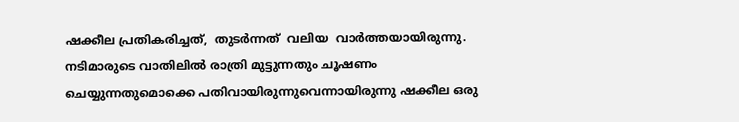ഷക്കീല പ്രതികരിച്ചത്,  തുടർന്നത്  വലിയ  വാര്‍ത്തയായിരുന്നു. നടിമാരുടെ വാതിലില്‍ രാത്രി മുട്ടുന്നതും ചൂഷണം ചെയ്യുന്നതുമൊക്കെ പതിവായിരുന്നുവെന്നായിരുന്നു ഷക്കീല ഒരു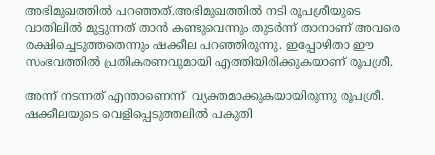അഭിമുഖത്തില്‍ പറഞ്ഞത്.അഭിമുഖത്തില്‍ നടി രൂപശ്രീയുടെ വാതിലില്‍ മുട്ടുന്നത് താന്‍ കണ്ടുവെന്നും തുടര്‍ന്ന് താനാണ് അവരെ രക്ഷിച്ചെടുത്തതെന്നും ഷക്കീല പറഞ്ഞിരുന്നു. ഇപ്പോഴിതാ ഈ സംഭവത്തില്‍ പ്രതികരണവുമായി എത്തിയിരിക്കുകയാണ് രൂപശ്രീ.

അന്ന് നടന്നത് എന്താണെന്ന്  വ്യക്തമാക്കുകയായിരുന്നു രൂപശ്രീ.  ഷക്കീലയുടെ വെളിപ്പെടുത്തലില്‍ പകുതി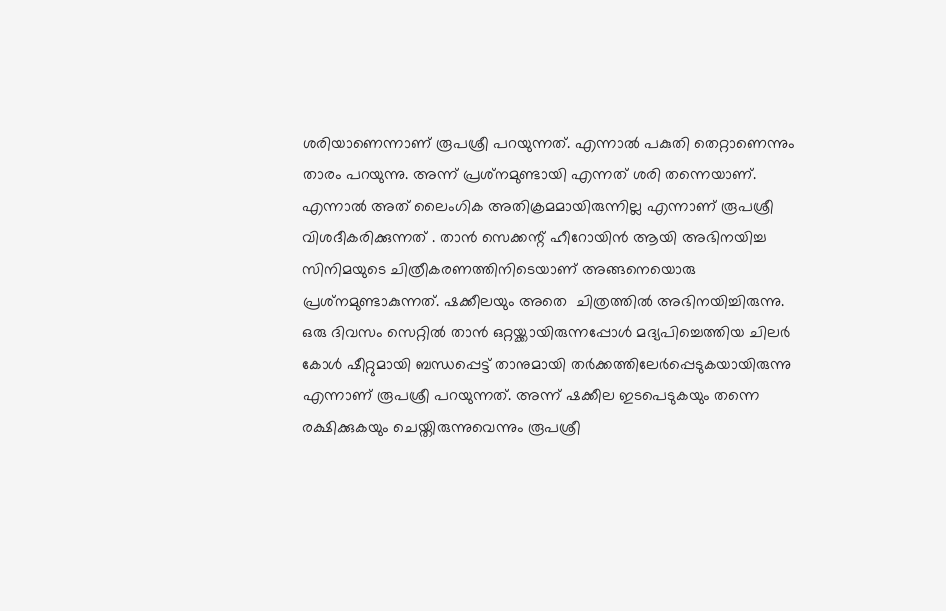ശരിയാണെന്നാണ് രൂപശ്രീ പറയുന്നത്. എന്നാല്‍ പകുതി തെറ്റാണെന്നും താരം പറയുന്നു. അന്ന് പ്രശ്‌നമുണ്ടായി എന്നത് ശരി തന്നെയാണ്. എന്നാല്‍ അത് ലൈംഗിക അതിക്രമമായിരുന്നില്ല എന്നാണ് രൂപശ്രീ വിശദീകരിക്കുന്നത് . താന്‍ സെക്കന്റ് ഹീറോയിന്‍ ആയി അഭിനയിച്ച സിനിമയുടെ ചിത്രീകരണത്തിനിടെയാണ് അങ്ങനെയൊരു  പ്രശ്‌നമുണ്ടാകുന്നത്. ഷക്കീലയും അതെ  ചിത്രത്തില്‍ അഭിനയിച്ചിരുന്നു. ഒരു ദിവസം സെറ്റില്‍ താന്‍ ഒറ്റയ്ക്കായിരുന്നപ്പോള്‍ മദ്യപിച്ചെത്തിയ ചിലര്‍ കോള്‍ ഷീറ്റുമായി ബന്ധപ്പെട്ട് താനുമായി തര്‍ക്കത്തിലേര്‍പ്പെടുകയായിരുന്നു എന്നാണ് രൂപശ്രീ പറയുന്നത്. അന്ന് ഷക്കീല ഇടപെടുകയും തന്നെ രക്ഷിക്കുകയും ചെയ്തിരുന്നുവെന്നും രൂപശ്രീ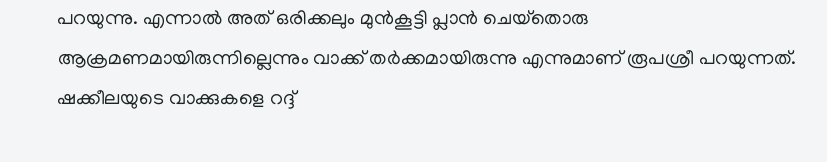പറയുന്നു. എന്നാല്‍ അത് ഒരിക്കലും മുന്‍കൂട്ടി പ്ലാന്‍ ചെയ്‌തൊരു ആക്രമണമായിരുന്നില്ലെന്നും വാക്ക് തര്‍ക്കമായിരുന്നു എന്നുമാണ് രൂപശ്രീ പറയുന്നത്. ഷക്കീലയുടെ വാക്കുകളെ റദ്ദ്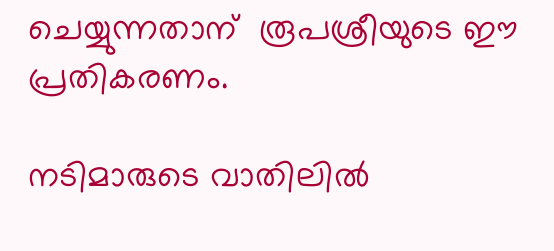ചെയ്യുന്നതാന്  രൂപശ്രീയുടെ ഈ പ്രതികരണം.

നടിമാരുടെ വാതിലില്‍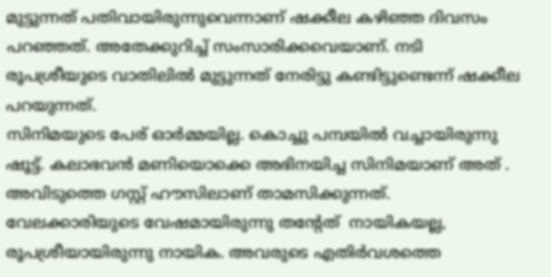മുട്ടുന്നത് പതിവായിരുന്നുവെന്നാണ് ഷക്കീല കഴിഞ്ഞ ദിവസം പറഞ്ഞത്. അതേക്കുറിച്ച് സംസാരിക്കവെയാണ്. നടി രൂപശ്രീയുടെ വാതിലില്‍ മുട്ടുന്നത് നേരിട്ടു കണ്ടിട്ടുണ്ടെന്ന് ഷക്കീല പറയുന്നത്.
സിനിമയുടെ പേര് ഓര്‍മ്മയില്ല. കൊച്ചു പമ്പയില്‍ വച്ചായിരുന്നു ഷൂട്ട്. കലാഭവന്‍ മണിയൊക്കെ അഭിനയിച്ച സിനിമയാണ് അത് . അവിടുത്തെ ഗസ്റ്റ് ഹൗസിലാണ് താമസിക്കുന്നത്. വേലക്കാരിയുടെ വേഷമായിരുന്നു തന്റേത്  നായികയല്ല, രൂപശ്രീയായിരുന്നു നായിക. അവരുടെ എതിര്‍വശത്തെ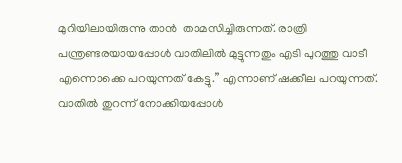മുറിയിലായിരുന്നു താൻ  താമസിച്ചിരുന്നത്. രാത്രി പന്ത്രണ്ടരയായപ്പോള്‍ വാതിലില്‍ മുട്ടുന്നതും എടി പുറത്തു വാടീ എന്നൊക്കെ പറയുന്നത് കേട്ടു.” എന്നാണ് ഷക്കീല പറയുന്നത്. വാതില്‍ തുറന്ന് നോക്കിയപ്പോള്‍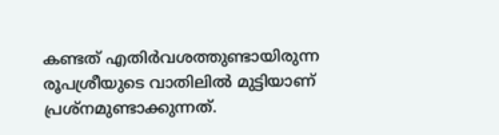കണ്ടത് എതിര്‍വശത്തുണ്ടായിരുന്ന രൂപശ്രീയുടെ വാതിലില്‍ മുട്ടിയാണ് പ്രശ്നമുണ്ടാക്കുന്നത്.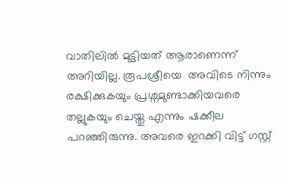വാതിലില്‍ മുട്ടിയത് ആരാണെന്ന് അറിയില്ല. രൂപശ്രീയെ  അവിടെ നിന്നും രക്ഷിക്കുകയും പ്രശ്നമുണ്ടാക്കിയവരെ തല്ലുകയും ചെയ്തു എന്നും ഷക്കീല പറഞ്ഞിരുന്നു. അവരെ ഇറക്കി വിട്ട് ഗസ്റ്റ്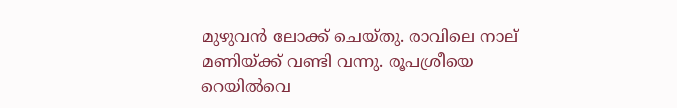മുഴുവന്‍ ലോക്ക് ചെയ്തു. രാവിലെ നാല് മണിയ്ക്ക് വണ്ടി വന്നു. രൂപശ്രീയെ റെയില്‍വെ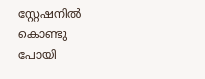സ്റ്റേഷനില്‍ കൊണ്ടു പോയി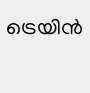ട്രെയിന്‍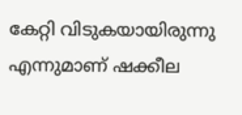കേറ്റി വിടുകയായിരുന്നു എന്നുമാണ് ഷക്കീല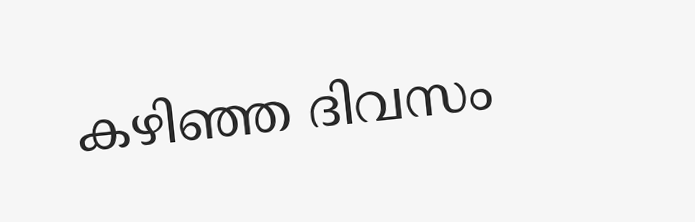കഴിഞ്ഞ ദിവസം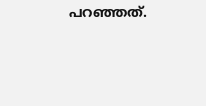പറഞ്ഞത്.